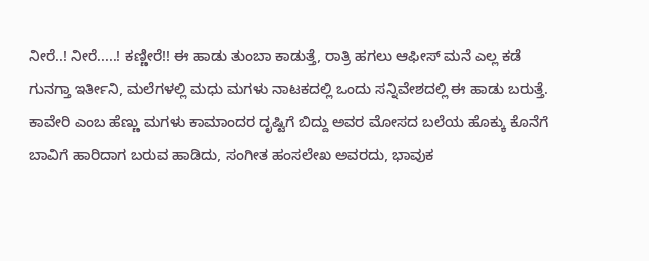ನೀರೆ..! ನೀರೆ.....! ಕಣ್ಣೀರೆ!! ಈ ಹಾಡು ತುಂಬಾ ಕಾಡುತ್ತೆ, ರಾತ್ರಿ ಹಗಲು ಆಫೀಸ್ ಮನೆ ಎಲ್ಲ ಕಡೆ ಗುನಗ್ತಾ ಇರ್ತೀನಿ, ಮಲೆಗಳಲ್ಲಿ ಮಧು ಮಗಳು ನಾಟಕದಲ್ಲಿ ಒಂದು ಸನ್ನಿವೇಶದಲ್ಲಿ ಈ ಹಾಡು ಬರುತ್ತೆ. ಕಾವೇರಿ ಎಂಬ ಹೆಣ್ಣು ಮಗಳು ಕಾಮಾಂದರ ದೃಷ್ಟಿಗೆ ಬಿದ್ದು ಅವರ ಮೋಸದ ಬಲೆಯ ಹೊಕ್ಕು ಕೊನೆಗೆ ಬಾವಿಗೆ ಹಾರಿದಾಗ ಬರುವ ಹಾಡಿದು, ಸಂಗೀತ ಹಂಸಲೇಖ ಅವರದು, ಭಾವುಕ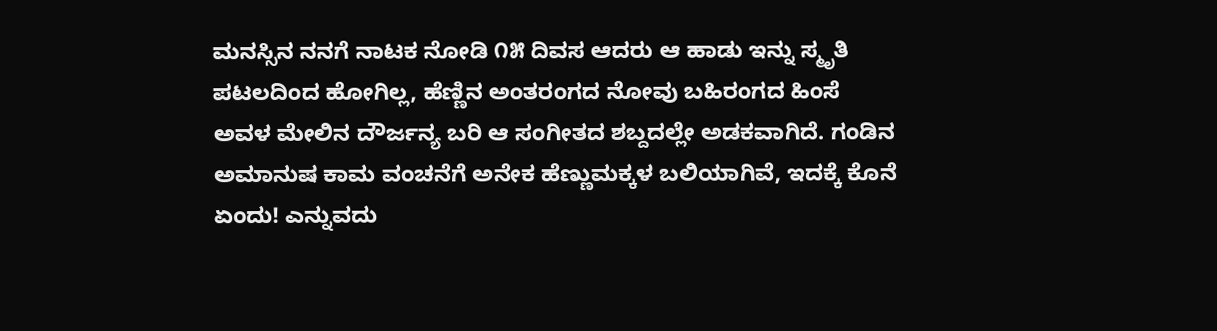ಮನಸ್ಸಿನ ನನಗೆ ನಾಟಕ ನೋಡಿ ೧೫ ದಿವಸ ಆದರು ಆ ಹಾಡು ಇನ್ನು ಸ್ಮೃತಿ ಪಟಲದಿಂದ ಹೋಗಿಲ್ಲ, ಹೆಣ್ಣಿನ ಅಂತರಂಗದ ನೋವು ಬಹಿರಂಗದ ಹಿಂಸೆ ಅವಳ ಮೇಲಿನ ದೌರ್ಜನ್ಯ ಬರಿ ಆ ಸಂಗೀತದ ಶಬ್ದದಲ್ಲೇ ಅಡಕವಾಗಿದೆ. ಗಂಡಿನ ಅಮಾನುಷ ಕಾಮ ವಂಚನೆಗೆ ಅನೇಕ ಹೆಣ್ಣುಮಕ್ಕಳ ಬಲಿಯಾಗಿವೆ, ಇದಕ್ಕೆ ಕೊನೆ ಏಂದು! ಎನ್ನುವದು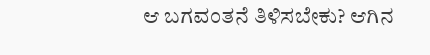ಆ ಬಗವಂತನೆ ತಿಳಿಸಬೇಕು? ಆಗಿನ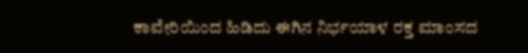ಕಾವೇರಿಯಿಂದ ಹಿಡಿದು ಈಗಿನ ನಿರ್ಭಯಾಳ ರಕ್ತ ಮಾಂಸದ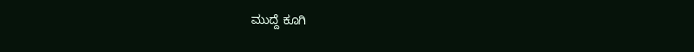ಮುದ್ದೆ ಕೂಗಿ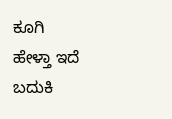ಕೂಗಿ ಹೇಳ್ತಾ ಇದೆ ಬದುಕಿ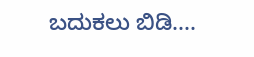ಬದುಕಲು ಬಿಡಿ....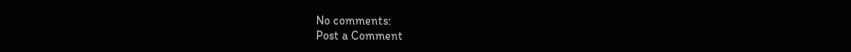No comments:
Post a Comment